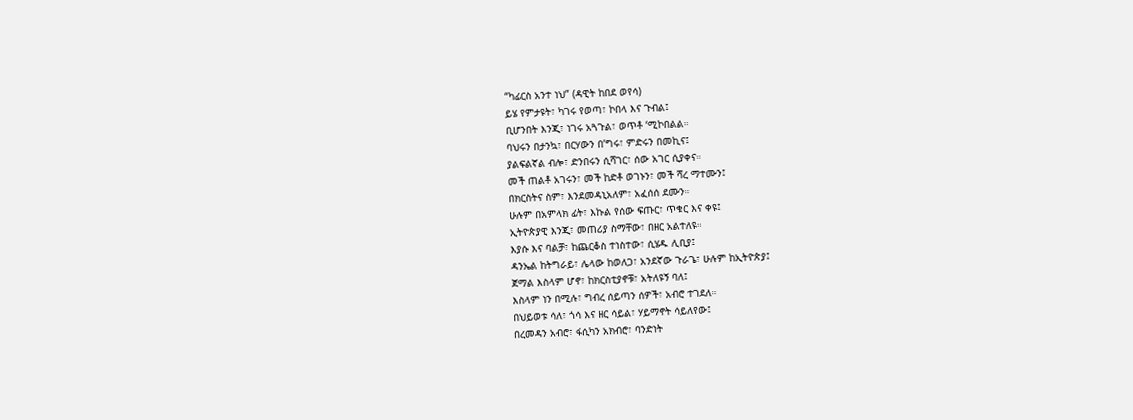“ካፊርስ አንተ ነህ” (ዳዊት ከበደ ወየሳ)
ይሄ የምታዩት፣ ካገሩ የወጣ፣ ኮበላ እና ጉብል፤
ቢሆንበት እንጂ፣ ነገሩ አጓጉል፣ ወጥቶ ‘ሚኮበልል።
ባህሩን በታንኳ፣ በርሃውን በ’ግሩ፣ ምድሩን በመኪና፤
ያልፍልኛል ብሎ፣ ድንበሩን ሲሻገር፣ ሰው አገር ሲያቀና።
መች ጠልቶ አገሩን፣ መች ከድቶ ወገኑን፣ መች ሻረ ማተሙን፤
በክርስትና ስም፣ እንደመዳኒአለም፣ አፈሰሰ ደሙን።
ሁሉም በአምላክ ፊት፣ እኩል የሰው ፍጡር፣ ጥቁር እና ቀዩ፤
ኢትዮጵያዊ እንጂ፣ መጠሪያ ስማቸው፣ በዘር አልተለዩ።
እያሱ እና ባልቻ፣ ከጨርቆስ ተነስተው፣ ሲሄዱ ሊቢያ፤
ዳንኤል ከትግራይ፣ ሌላው ከወለጋ፣ አንደኛው ጉራጌ፣ ሁሉም ከኢትዮጵያ፤
ጀማል እስላም ሆኖ፣ ከክርስቲያኖቹ፣ አትለዩኝ ባለ፤
እስላም ነን በሚሉ፣ ግብረ ሰይጣን ሰዎች፣ አብሮ ተገደለ።
በህይወቱ ሳለ፣ ጎሳ እና ዘር ሳይል፣ ሃይማኖት ሳይለየው፤
በረመዳን አብሮ፣ ፋሲካን አክብሮ፣ ባንድነት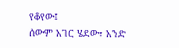የቆየው፤
ሰውም አገር ሄደው፣ አንድ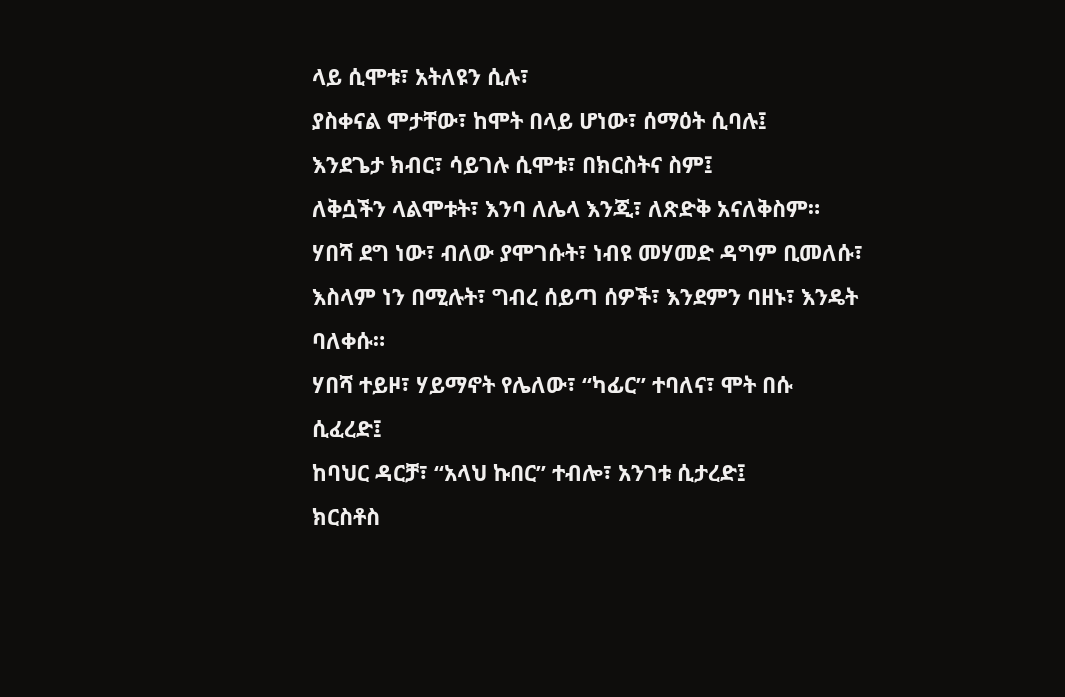ላይ ሲሞቱ፣ አትለዩን ሲሉ፣
ያስቀናል ሞታቸው፣ ከሞት በላይ ሆነው፣ ሰማዕት ሲባሉ፤
እንደጌታ ክብር፣ ሳይገሉ ሲሞቱ፣ በክርስትና ስም፤
ለቅሷችን ላልሞቱት፣ እንባ ለሌላ እንጂ፣ ለጽድቅ አናለቅስም።
ሃበሻ ደግ ነው፣ ብለው ያሞገሱት፣ ነብዩ መሃመድ ዳግም ቢመለሱ፣
እስላም ነን በሚሉት፣ ግብረ ሰይጣ ሰዎች፣ እንደምን ባዘኑ፣ እንዴት ባለቀሱ።
ሃበሻ ተይዞ፣ ሃይማኖት የሌለው፣ “ካፊር” ተባለና፣ ሞት በሱ ሲፈረድ፤
ከባህር ዳርቻ፣ “አላህ ኩበር” ተብሎ፣ አንገቱ ሲታረድ፤
ክርስቶስ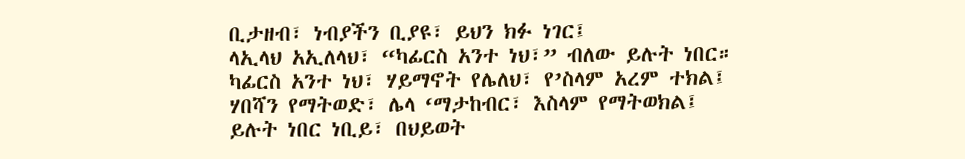ቢታዘብ፣ ነብያችን ቢያዩ፣ ይህን ክፉ ነገር፤
ላኢላህ አኢለላህ፣ “ካፊርስ አንተ ነህ፣” ብለው ይሉት ነበር።
ካፊርስ አንተ ነህ፣ ሃይማኖት የሌለህ፣ የ’ስላም አረም ተክል፤
ሃበሻን የማትወድ፣ ሌላ ‘ማታከብር፣ እስላም የማትወክል፤
ይሉት ነበር ነቢይ፣ በህይወት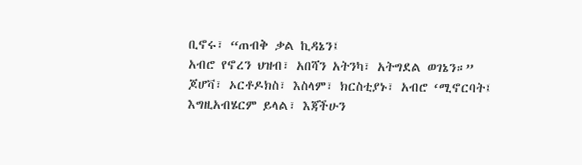ቢኖሩ፣ “ጠብቅ ቃል ኪዳኔን፤
አብሮ የኖረን ህዝብ፣ አበሻን አትንካ፣ አትግደል ወገኔን።”
ጆሆቫ፣ ኦርቶዶክስ፣ እስላም፣ ክርስቲያኑ፣ አብሮ ‘ሚኖርባት፤
እግዚአብሄርም ይላል፣ እጃችሁን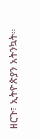ዘርጉ፣ ኢትዮጵያን አትንኳት።